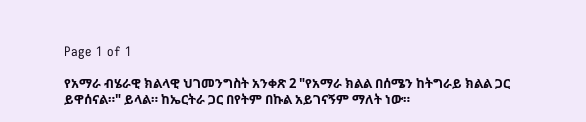Page 1 of 1

የአማራ ብሄራዊ ክልላዊ ህገመንግስት አንቀጽ 2 "የአማራ ክልል በሰሜን ከትግራይ ክልል ጋር ይዋሰናል።" ይላል። ከኤርትራ ጋር በየትም በኩል አይገናኝም ማለት ነው።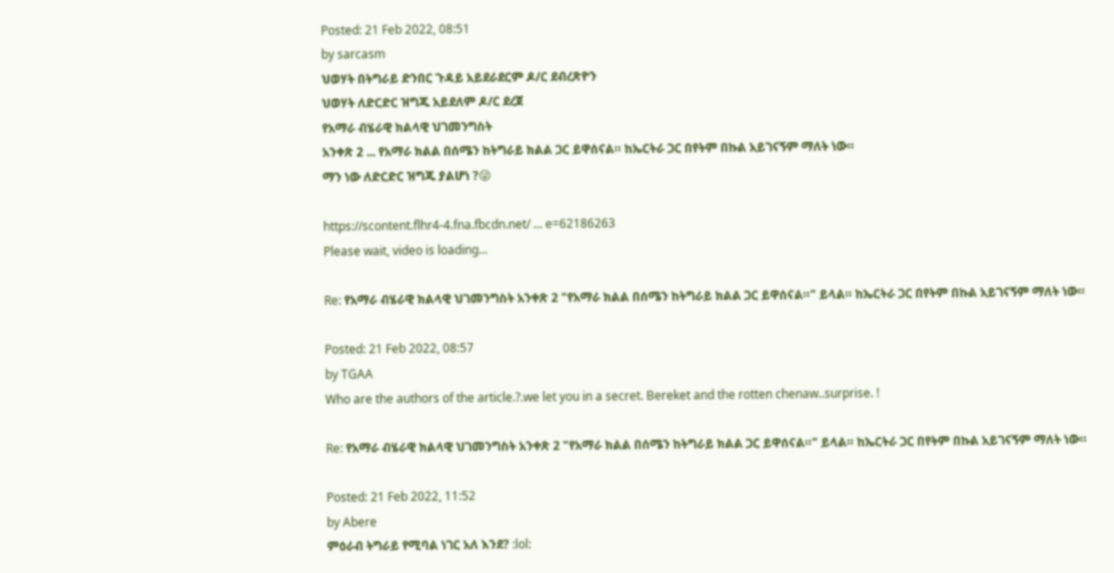Posted: 21 Feb 2022, 08:51
by sarcasm
ህወሃት በትግራይ ድንበር ጉዳይ አይደራደርም ዶ/ር ደብረጽዮን
ህወሃት ለድርድር ዝግጁ አይደለም ዶ/ር ደረጀ
የአማራ ብሄራዊ ክልላዊ ህገመንግስት
አንቀጽ 2 ... የአማራ ክልል በሰሜን ከትግራይ ክልል ጋር ይዋሰናል። ከኤርትራ ጋር በየትም በኩል አይገናኝም ማለት ነው።
ማን ነው ለድርድር ዝግጁ ያልሆነ ?😜

https://scontent.flhr4-4.fna.fbcdn.net/ ... e=62186263
Please wait, video is loading...

Re: የአማራ ብሄራዊ ክልላዊ ህገመንግስት አንቀጽ 2 "የአማራ ክልል በሰሜን ከትግራይ ክልል ጋር ይዋሰናል።" ይላል። ከኤርትራ ጋር በየትም በኩል አይገናኝም ማለት ነው።

Posted: 21 Feb 2022, 08:57
by TGAA
Who are the authors of the article.?.we let you in a secret. Bereket and the rotten chenaw..surprise. !

Re: የአማራ ብሄራዊ ክልላዊ ህገመንግስት አንቀጽ 2 "የአማራ ክልል በሰሜን ከትግራይ ክልል ጋር ይዋሰናል።" ይላል። ከኤርትራ ጋር በየትም በኩል አይገናኝም ማለት ነው።

Posted: 21 Feb 2022, 11:52
by Abere
ምዕራብ ትግራይ የሚባል ነገር አለ እንደ? :lol: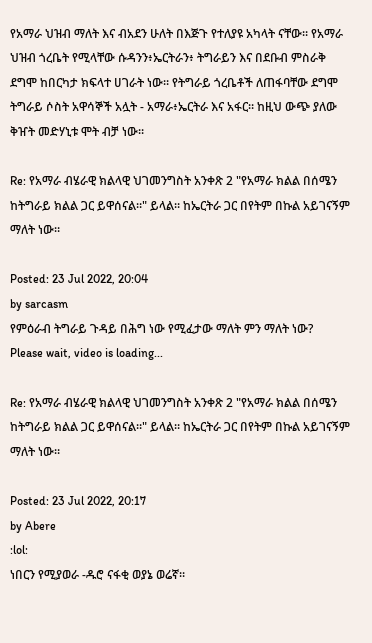የአማራ ህዝብ ማለት እና ብአደን ሁለት በእጅጉ የተለያዩ አካላት ናቸው። የአማራ ህዝብ ጎረቤት የሚላቸው ሱዳንን፥ኤርትራን፥ ትግራይን እና በደቡብ ምስራቅ ደግሞ ከበርካታ ክፍላተ ሀገራት ነው። የትግራይ ጎረቤቶች ለጠፋባቸው ደግሞ ትግራይ ሶስት አዋሳኞች አሏት - አማራ፥ኤርትራ እና አፋር። ከዚህ ውጭ ያለው ቅዠት መድሃኒቱ ሞት ብቻ ነው።

Re: የአማራ ብሄራዊ ክልላዊ ህገመንግስት አንቀጽ 2 "የአማራ ክልል በሰሜን ከትግራይ ክልል ጋር ይዋሰናል።" ይላል። ከኤርትራ ጋር በየትም በኩል አይገናኝም ማለት ነው።

Posted: 23 Jul 2022, 20:04
by sarcasm
የምዕራብ ትግራይ ጉዳይ በሕግ ነው የሚፈታው ማለት ምን ማለት ነው?
Please wait, video is loading...

Re: የአማራ ብሄራዊ ክልላዊ ህገመንግስት አንቀጽ 2 "የአማራ ክልል በሰሜን ከትግራይ ክልል ጋር ይዋሰናል።" ይላል። ከኤርትራ ጋር በየትም በኩል አይገናኝም ማለት ነው።

Posted: 23 Jul 2022, 20:17
by Abere
:lol:
ነበርን የሚያወራ -ዱሮ ናፋቂ ወያኔ ወሬኛ።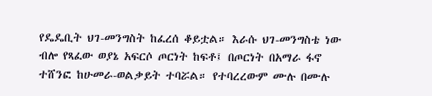የዴዴቢት ህገ-መንግስት ከፈረሰ ቆይቷል። እራሱ ህገ-መንግስቴ ነው ብሎ የጻፈው ወያኔ አፍርሶ ጦርነት ከፍቶ፤ በጦርነት በአማራ ፋኖ ተሸንፎ ከሁመራ-ወልቃይት ተባሯል። የተባረረውም ሙሉ በሙሉ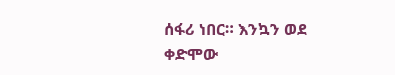ሰፋሪ ነበር። እንኳን ወደ ቀድሞው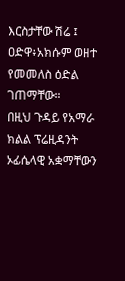እርስታቸው ሽሬ ፤ ዐድዋ፥አክሱም ወዘተ የመመለስ ዕድል ገጠማቸው።
በዚህ ጉዳይ የአማራ ክልል ፕሬዚዳንት ኦፊሴላዊ አቋማቸውን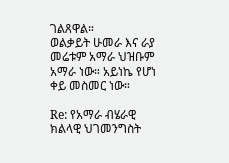ገልጸዋል።
ወልቃይት ሁመራ እና ራያ መሬቱም አማራ ህዝቡም አማራ ነው። አይነኬ የሆነ ቀይ መስመር ነው።

Re: የአማራ ብሄራዊ ክልላዊ ህገመንግስት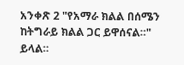አንቀጽ 2 "የአማራ ክልል በሰሜን ከትግራይ ክልል ጋር ይዋሰናል።" ይላል።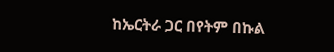ከኤርትራ ጋር በየትም በኩል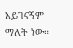አይገናኝም ማለት ነው።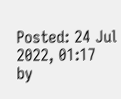Posted: 24 Jul 2022, 01:17
by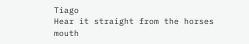Tiago
Hear it straight from the horses mouth